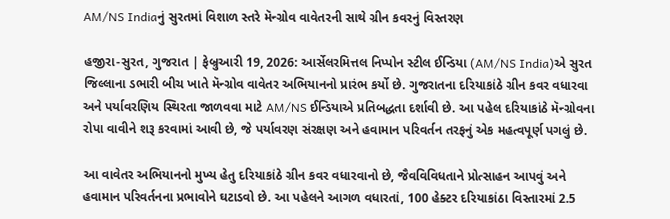AM/NS Indiaનું સુરતમાં વિશાળ સ્તરે મૅન્ગ્રોવ વાવેતરની સાથે ગ્રીન કવરનું વિસ્તરણ

હજીરા-સુરત, ગુજરાત | ફેબ્રુઆરી 19, 2026: આર્સેલરમિત્તલ નિપ્પોન સ્ટીલ ઈન્ડિયા (AM/NS India)એ સુરત જિલ્લાના ડભારી બીચ ખાતે મૅન્ગ્રોવ વાવેતર અભિયાનનો પ્રારંભ કર્યો છે. ગુજરાતના દરિયાકાંઠે ગ્રીન કવર વધારવા અને પર્યાવરણિય સ્થિરતા જાળવવા માટે AM/NS ઈન્ડિયાએ પ્રતિબદ્ધતા દર્શાવી છે. આ પહેલ દરિયાકાંઠે મૅન્ગ્રોવના રોપા વાવીને શરૂ કરવામાં આવી છે, જે પર્યાવરણ સંરક્ષણ અને હવામાન પરિવર્તન તરફનું એક મહત્વપૂર્ણ પગલું છે.

આ વાવેતર અભિયાનનો મુખ્ય હેતુ દરિયાકાંઠે ગ્રીન કવર વધારવાનો છે, જૈવવિવિધતાને પ્રોત્સાહન આપવું અને હવામાન પરિવર્તનના પ્રભાવોને ઘટાડવો છે. આ પહેલને આગળ વધારતાં, 100 હેક્ટર દરિયાકાંઠા વિસ્તારમાં 2.5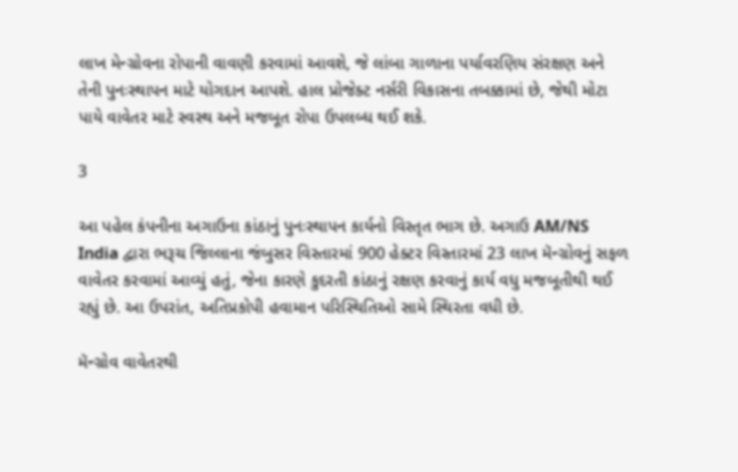લાખ મેન્ગ્રોવના રોપાની વાવણી કરવામાં આવશે, જે લાંબા ગાળાના પર્યાવરણિય સંરક્ષણ અને તેની પુનઃસ્થાપન માટે યોગદાન આપશે. હાલ પ્રોજેક્ટ નર્સરી વિકાસના તબક્કામાં છે, જેથી મોટા પાયે વાવેતર માટે સ્વસ્થ અને મજબૂત રોપા ઉપલબ્ધ થઈ શકે.

3

આ પહેલ કંપનીના અગાઉના કાંઠાનું પુનઃસ્થાપન કાર્યનો વિસ્તૃત ભાગ છે. અગાઉ AM/NS India દ્વારા ભરૂચ જિલ્લાના જંબુસર વિસ્તારમાં 900 હેક્ટર વિસ્તારમાં 23 લાખ મૅન્ગ્રોવનું સફળ વાવેતર કરવામાં આવ્યું હતું, જેના કારણે કુદરતી કાંઠાનું રક્ષણ કરવાનું કાર્ય વધુ મજબૂતીથી થઈ રહ્યું છે. આ ઉપરાંત, અતિપ્રકોપી હવામાન પરિસ્થિતિઓ સામે સ્થિરતા વધી છે.

મૅન્ગ્રોવ વાવેતરથી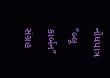નોંધપાત્ર “બ્લૂ કાર્બન” સંગ્રહ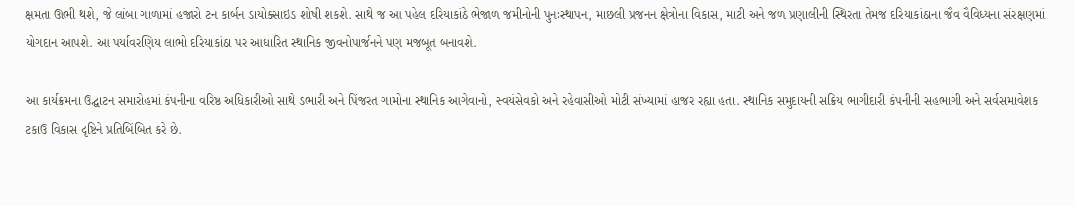ક્ષમતા ઊભી થશે, જે લાંબા ગાળામાં હજારો ટન કાર્બન ડાયોક્સાઇડ શોષી શકશે. સાથે જ આ પહેલ દરિયાકાંઠે ભેજાળ જમીનોની પુનઃસ્થાપન, માછલી પ્રજનન ક્ષેત્રોના વિકાસ, માટી અને જળ પ્રણાલીની સ્થિરતા તેમજ દરિયાકાંઠાના જૈવ વૈવિધ્યના સંરક્ષણમાં યોગદાન આપશે. આ પર્યાવરણિય લાભો દરિયાકાંઠા પર આધારિત સ્થાનિક જીવનોપાર્જનને પણ મજબૂત બનાવશે.

આ કાર્યક્રમના ઉદ્ઘાટન સમારોહમાં કંપનીના વરિષ્ઠ અધિકારીઓ સાથે ડભારી અને પિંજરત ગામોના સ્થાનિક આગેવાનો, સ્વયંસેવકો અને રહેવાસીઓ મોટી સંખ્યામાં હાજર રહ્યા હતા. સ્થાનિક સમુદાયની સક્રિય ભાગીદારી કંપનીની સહભાગી અને સર્વસમાવેશક ટકાઉ વિકાસ દૃષ્ટિને પ્રતિબિંબિત કરે છે.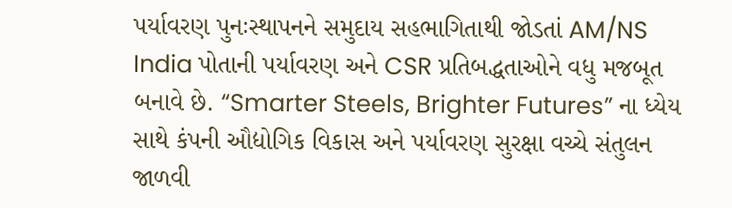પર્યાવરણ પુનઃસ્થાપનને સમુદાય સહભાગિતાથી જોડતાં AM/NS India પોતાની પર્યાવરણ અને CSR પ્રતિબદ્ધતાઓને વધુ મજબૂત બનાવે છે. “Smarter Steels, Brighter Futures” ના ધ્યેય સાથે કંપની ઔદ્યોગિક વિકાસ અને પર્યાવરણ સુરક્ષા વચ્ચે સંતુલન જાળવી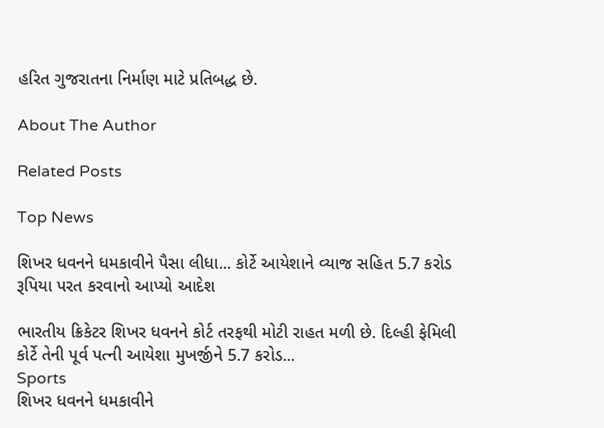હરિત ગુજરાતના નિર્માણ માટે પ્રતિબદ્ધ છે.

About The Author

Related Posts

Top News

શિખર ધવનને ધમકાવીને પૈસા લીધા... કોર્ટે આયેશાને વ્યાજ સહિત 5.7 કરોડ રૂપિયા પરત કરવાનો આપ્યો આદેશ

ભારતીય ક્રિકેટર શિખર ધવનને કોર્ટ તરફથી મોટી રાહત મળી છે. દિલ્હી ફેમિલી કોર્ટે તેની પૂર્વ પત્ની આયેશા મુખર્જીને 5.7 કરોડ...
Sports
શિખર ધવનને ધમકાવીને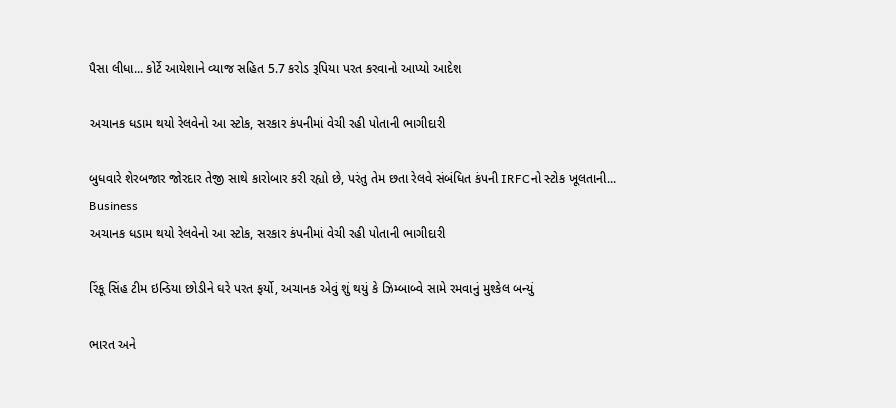પૈસા લીધા... કોર્ટે આયેશાને વ્યાજ સહિત 5.7 કરોડ રૂપિયા પરત કરવાનો આપ્યો આદેશ

અચાનક ધડામ થયો રેલવેનો આ સ્ટોક, સરકાર કંપનીમાં વેચી રહી પોતાની ભાગીદારી

બુધવારે શેરબજાર જોરદાર તેજી સાથે કારોબાર કરી રહ્યો છે, પરંતુ તેમ છતા રેલવે સંબંધિત કંપની IRFCનો સ્ટોક ખૂલતાની...
Business
અચાનક ધડામ થયો રેલવેનો આ સ્ટોક, સરકાર કંપનીમાં વેચી રહી પોતાની ભાગીદારી

રિંકૂ સિંહ ટીમ ઇન્ડિયા છોડીને ઘરે પરત ફર્યો, અચાનક એવું શું થયું કે ઝિમ્બાબ્વે સામે રમવાનું મુશ્કેલ બન્યું

ભારત અને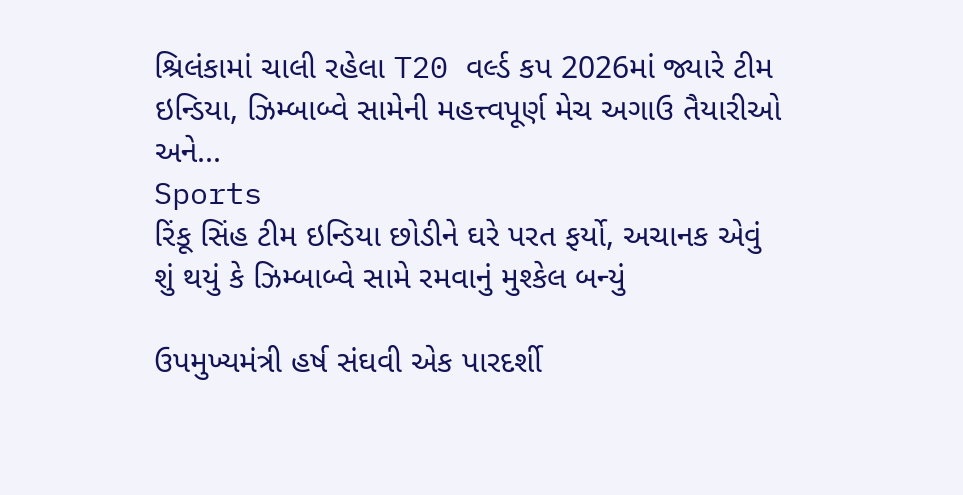શ્રિલંકામાં ચાલી રહેલા T20 વર્લ્ડ કપ 2026માં જ્યારે ટીમ ઇન્ડિયા, ઝિમ્બાબ્વે સામેની મહત્ત્વપૂર્ણ મેચ અગાઉ તૈયારીઓ અને...
Sports
રિંકૂ સિંહ ટીમ ઇન્ડિયા છોડીને ઘરે પરત ફર્યો, અચાનક એવું શું થયું કે ઝિમ્બાબ્વે સામે રમવાનું મુશ્કેલ બન્યું

ઉપમુખ્યમંત્રી હર્ષ સંઘવી એક પારદર્શી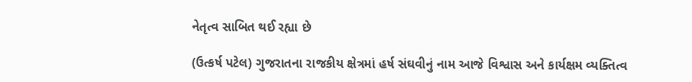નેતૃત્વ સાબિત થઈ રહ્યા છે

(ઉત્કર્ષ પટેલ) ગુજરાતના રાજકીય ક્ષેત્રમાં હર્ષ સંઘવીનું નામ આજે વિશ્વાસ અને કાર્યક્ષમ વ્યક્તિત્વ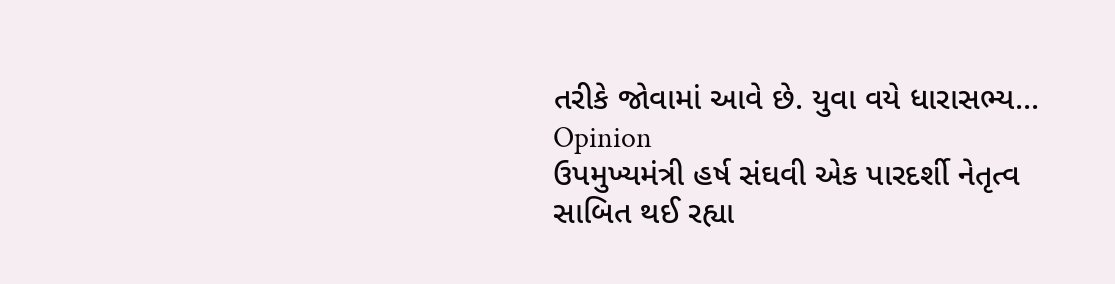તરીકે જોવામાં આવે છે. યુવા વયે ધારાસભ્ય...
Opinion
ઉપમુખ્યમંત્રી હર્ષ સંઘવી એક પારદર્શી નેતૃત્વ સાબિત થઈ રહ્યા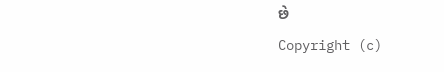છે
Copyright (c)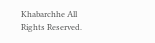Khabarchhe All Rights Reserved.